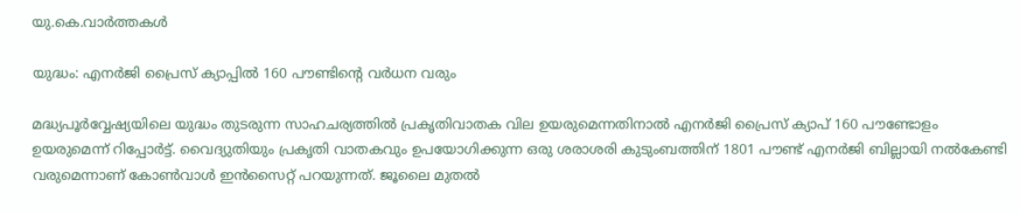യു.കെ.വാര്‍ത്തകള്‍

യുദ്ധം: എനര്‍ജി പ്രൈസ് ക്യാപ്പില്‍ 160 പൗണ്ടിന്റെ വര്‍ധന വരും

മദ്ധ്യപൂര്‍വ്വേഷ്യയിലെ യുദ്ധം തുടരുന്ന സാഹചര്യത്തില്‍ പ്രകൃതിവാതക വില ഉയരുമെന്നതിനാല്‍ എനര്‍ജി പ്രൈസ് ക്യാപ് 160 പൗണ്ടോളം ഉയരുമെന്ന് റിപ്പോര്‍ട്ട്. വൈദ്യുതിയും പ്രകൃതി വാതകവും ഉപയോഗിക്കുന്ന ഒരു ശരാശരി കുടുംബത്തിന് 1801 പൗണ്ട് എനര്‍ജി ബില്ലായി നല്‍കേണ്ടി വരുമെന്നാണ് കോണ്‍വാള്‍ ഇന്‍സൈറ്റ് പറയുന്നത്. ജൂലൈ മുതല്‍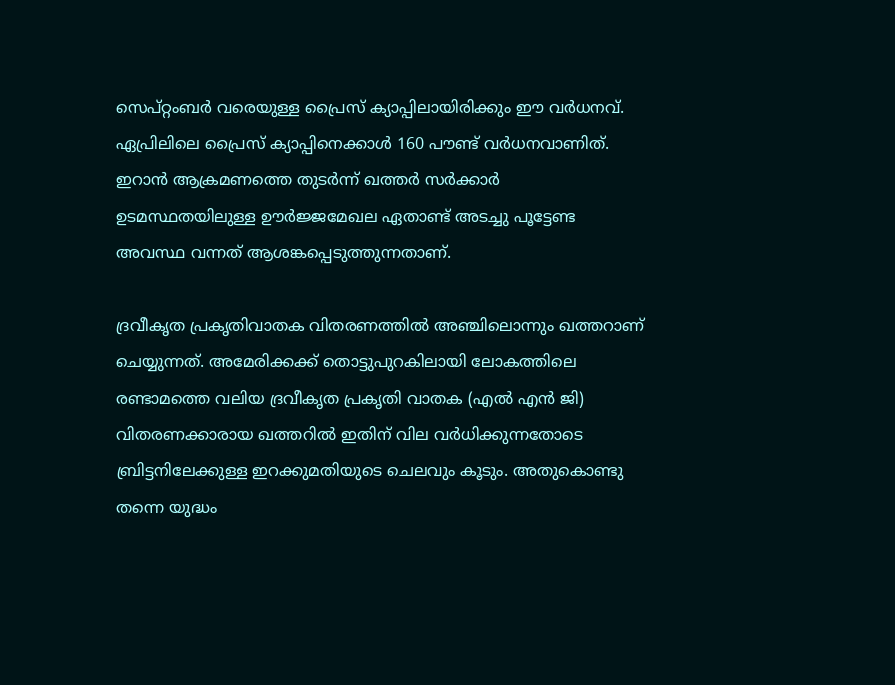സെപ്റ്റംബര്‍ വരെയുള്ള പ്രൈസ് ക്യാപ്പിലായിരിക്കും ഈ വര്‍ധനവ്. ഏപ്രിലിലെ പ്രൈസ് ക്യാപ്പിനെക്കാള്‍ 160 പൗണ്ട് വര്‍ധനവാണിത്. ഇറാന്‍ ആക്രമണത്തെ തുടര്‍ന്ന് ഖത്തര്‍ സര്‍ക്കാര്‍ ഉടമസ്ഥതയിലുള്ള ഊര്‍ജ്ജമേഖല ഏതാണ്ട് അടച്ചു പൂട്ടേണ്ട അവസ്ഥ വന്നത് ആശങ്കപ്പെടുത്തുന്നതാണ്.

ദ്രവീകൃത പ്രകൃതിവാതക വിതരണത്തില്‍ അഞ്ചിലൊന്നും ഖത്തറാണ് ചെയ്യുന്നത്. അമേരിക്കക്ക് തൊട്ടുപുറകിലായി ലോകത്തിലെ രണ്ടാമത്തെ വലിയ ദ്രവീകൃത പ്രകൃതി വാതക (എല്‍ എന്‍ ജി) വിതരണക്കാരായ ഖത്തറില്‍ ഇതിന് വില വര്‍ധിക്കുന്നതോടെ ബ്രിട്ടനിലേക്കുള്ള ഇറക്കുമതിയുടെ ചെലവും കൂടും. അതുകൊണ്ടു തന്നെ യുദ്ധം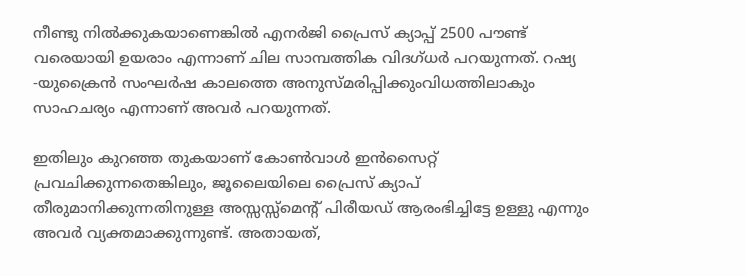നീണ്ടു നില്‍ക്കുകയാണെങ്കില്‍ എനര്‍ജി പ്രൈസ് ക്യാപ്പ് 2500 പൗണ്ട് വരെയായി ഉയരാം എന്നാണ് ചില സാമ്പത്തിക വിദഗ്ധര്‍ പറയുന്നത്. റഷ്യ -യുക്രൈന്‍ സംഘര്‍ഷ കാലത്തെ അനുസ്മരിപ്പിക്കുംവിധത്തിലാകും സാഹചര്യം എന്നാണ് അവര്‍ പറയുന്നത്.

ഇതിലും കുറഞ്ഞ തുകയാണ് കോണ്‍വാള്‍ ഇന്‍സൈറ്റ് പ്രവചിക്കുന്നതെങ്കിലും, ജൂലൈയിലെ പ്രൈസ് ക്യാപ് തീരുമാനിക്കുന്നതിനുള്ള അസ്സസ്സ്‌മെന്റ് പിരീയഡ് ആരംഭിച്ചിട്ടേ ഉള്ളു എന്നും അവര്‍ വ്യക്തമാക്കുന്നുണ്ട്. അതായത്,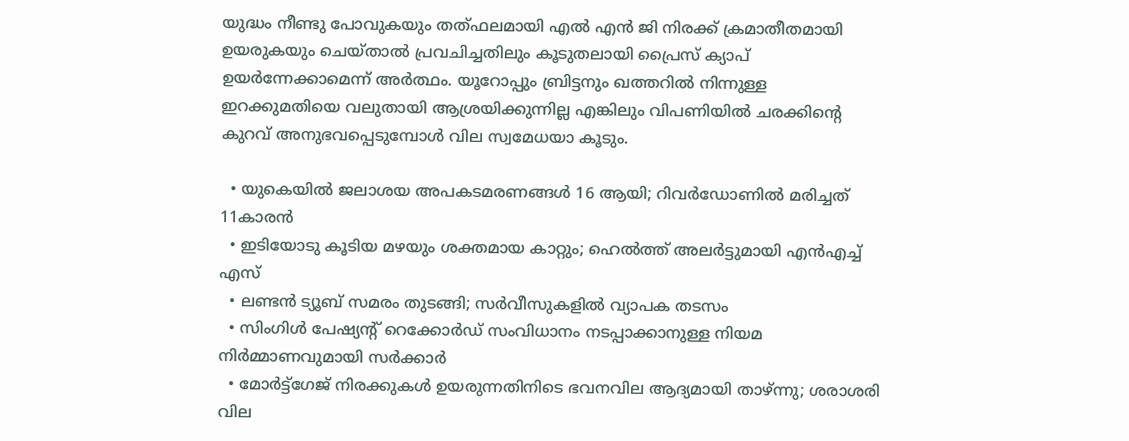യുദ്ധം നീണ്ടു പോവുകയും തത്ഫലമായി എല്‍ എന്‍ ജി നിരക്ക് ക്രമാതീതമായി ഉയരുകയും ചെയ്താല്‍ പ്രവചിച്ചതിലും കൂടുതലായി പ്രൈസ് ക്യാപ് ഉയര്‍ന്നേക്കാമെന്ന് അര്‍ത്ഥം. യൂറോപ്പും ബ്രിട്ടനും ഖത്തറില്‍ നിന്നുള്ള ഇറക്കുമതിയെ വലുതായി ആശ്രയിക്കുന്നില്ല എങ്കിലും വിപണിയില്‍ ചരക്കിന്റെ കുറവ് അനുഭവപ്പെടുമ്പോള്‍ വില സ്വമേധയാ കൂടും.

  • യുകെയില്‍ ജലാശയ അപകടമരണങ്ങള്‍ 16 ആയി; റിവര്‍ഡോണില്‍ മരിച്ചത് 11കാരന്‍
  • ഇടിയോടു കൂടിയ മഴയും ശക്തമായ കാറ്റും; ഹെല്‍ത്ത് അലര്‍ട്ടുമായി എന്‍എച്ച് എസ്
  • ലണ്ടന്‍ ട്യൂബ് സമരം തുടങ്ങി; സര്‍വീസുകളില്‍ വ്യാപക തടസം
  • സിംഗിള്‍ പേഷ്യന്റ് റെക്കോര്‍ഡ് സംവിധാനം നടപ്പാക്കാനുള്ള നിയമ നിര്‍മ്മാണവുമായി സര്‍ക്കാര്‍
  • മോര്‍ട്ട്‌ഗേജ് നിരക്കുകള്‍ ഉയരുന്നതിനിടെ ഭവനവില ആദ്യമായി താഴ്ന്നു; ശരാശരി വില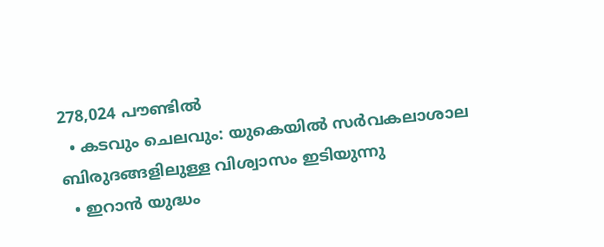278,024 പൗണ്ടില്‍
  • കടവും ചെലവും: യുകെയില്‍ സര്‍വകലാശാല ബിരുദങ്ങളിലുള്ള വിശ്വാസം ഇടിയുന്നു
  • ഇറാന്‍ യുദ്ധം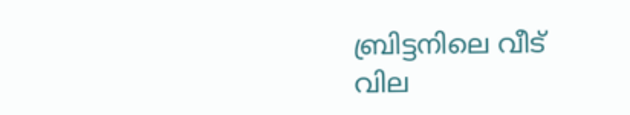ബ്രിട്ടനിലെ വീട് വില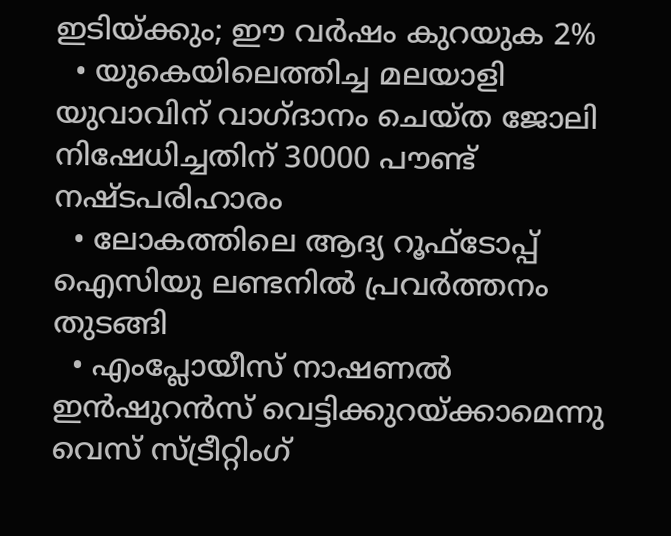ഇടിയ്ക്കും; ഈ വര്‍ഷം കുറയുക 2%
  • യുകെയിലെത്തിച്ച മലയാളി യുവാവിന് വാഗ്ദാനം ചെയ്ത ജോലി നിഷേധിച്ചതിന് 30000 പൗണ്ട് നഷ്ടപരിഹാരം
  • ലോകത്തിലെ ആദ്യ റൂഫ്ടോപ്പ് ഐസിയു ലണ്ടനില്‍ പ്രവര്‍ത്തനം തുടങ്ങി
  • എംപ്ലോയീസ് നാഷണല്‍ ഇന്‍ഷുറന്‍സ് വെട്ടിക്കുറയ്ക്കാമെന്നു വെസ് സ്ട്രീറ്റിംഗ്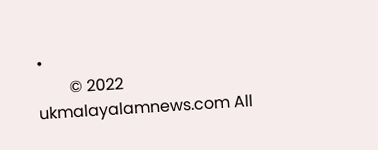•
        © 2022 ukmalayalamnews.com All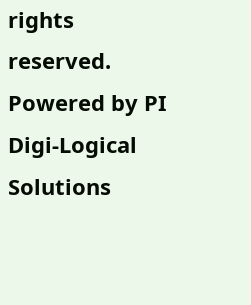rights reserved. Powered by PI Digi-Logical Solutions